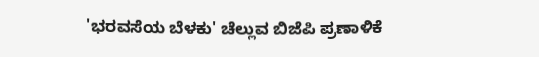'ಭರವಸೆಯ ಬೆಳಕು' ಚೆಲ್ಲುವ ಬಿಜೆಪಿ ಪ್ರಣಾಳಿಕೆ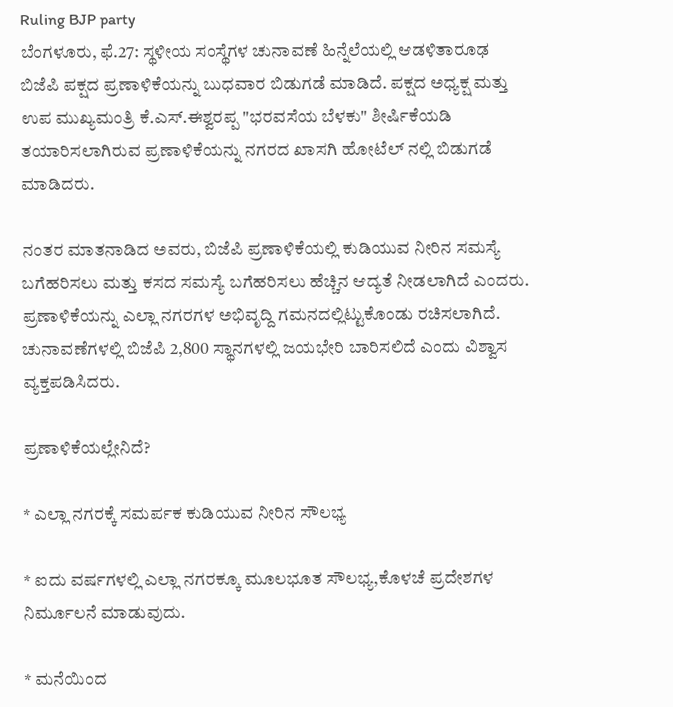Ruling BJP party
ಬೆಂಗಳೂರು, ಫೆ.27: ಸ್ಥಳೀಯ ಸಂಸ್ಥೆಗಳ ಚುನಾವಣೆ ಹಿನ್ನೆಲೆಯಲ್ಲಿ ಆಡಳಿತಾರೂಢ ಬಿಜೆಪಿ ಪಕ್ಷದ ಪ್ರಣಾಳಿಕೆಯನ್ನು ಬುಧವಾರ ಬಿಡುಗಡೆ ಮಾಡಿದೆ. ಪಕ್ಷದ ಅಧ್ಯಕ್ಷ ಮತ್ತು ಉಪ ಮುಖ್ಯಮಂತ್ರಿ ಕೆ.ಎಸ್.ಈಶ್ವರಪ್ಪ "ಭರವಸೆಯ ಬೆಳಕು" ಶೀರ್ಷಿಕೆಯಡಿ ತಯಾರಿಸಲಾಗಿರುವ ಪ್ರಣಾಳಿಕೆಯನ್ನು ನಗರದ ಖಾಸಗಿ ಹೋಟೆಲ್ ನಲ್ಲಿ ಬಿಡುಗಡೆ ಮಾಡಿದರು.

ನಂತರ ಮಾತನಾಡಿದ ಅವರು, ಬಿಜೆಪಿ ಪ್ರಣಾಳಿಕೆಯಲ್ಲಿ ಕುಡಿಯುವ ನೀರಿನ ಸಮಸ್ಯೆ ಬಗೆಹರಿಸಲು ಮತ್ತು ಕಸದ ಸಮಸ್ಯೆ ಬಗೆಹರಿಸಲು ಹೆಚ್ಚಿನ ಆದ್ಯತೆ ನೀಡಲಾಗಿದೆ ಎಂದರು. ಪ್ರಣಾಳಿಕೆಯನ್ನು ಎಲ್ಲಾ ನಗರಗಳ ಅಭಿವೃದ್ದಿ ಗಮನದಲ್ಲಿಟ್ಟುಕೊಂಡು ರಚಿಸಲಾಗಿದೆ. ಚುನಾವಣೆಗಳಲ್ಲಿ ಬಿಜೆಪಿ 2,800 ಸ್ಥಾನಗಳಲ್ಲಿ ಜಯಭೇರಿ ಬಾರಿಸಲಿದೆ ಎಂದು ವಿಶ್ವಾಸ ವ್ಯಕ್ತಪಡಿಸಿದರು.

ಪ್ರಣಾಳಿಕೆಯಲ್ಲೇನಿದೆ?

* ಎಲ್ಲಾ ನಗರಕ್ಕೆ ಸಮರ್ಪಕ ಕುಡಿಯುವ ನೀರಿನ ಸೌಲಭ್ಯ

* ಐದು ವರ್ಷಗಳಲ್ಲಿ ಎಲ್ಲಾ ನಗರಕ್ಕೂ ಮೂಲಭೂತ ಸೌಲಭ್ಯ,ಕೊಳಚೆ ಪ್ರದೇಶಗಳ ನಿರ್ಮೂಲನೆ ಮಾಡುವುದು.

* ಮನೆಯಿಂದ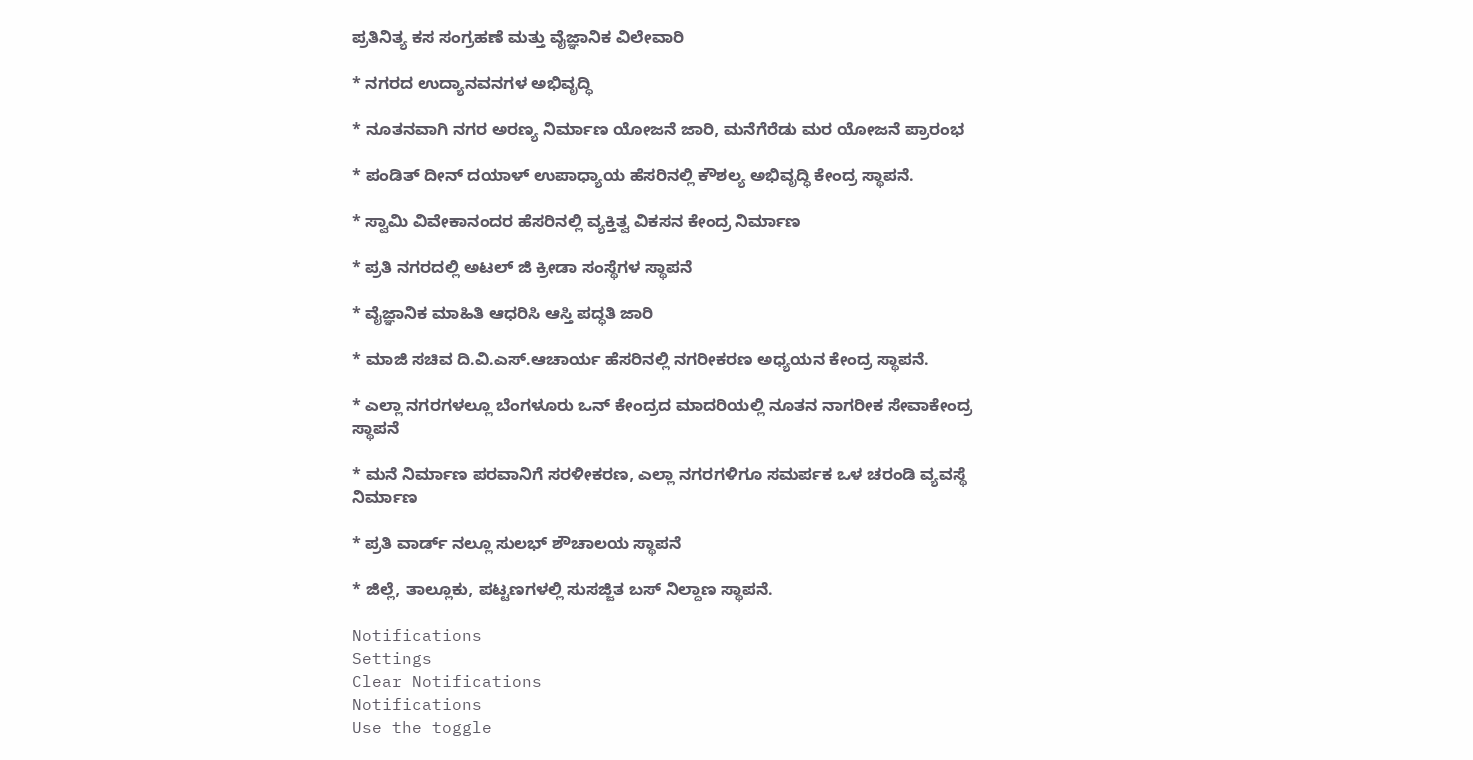ಪ್ರತಿನಿತ್ಯ ಕಸ ಸಂಗ್ರಹಣೆ ಮತ್ತು ವೈಜ್ಞಾನಿಕ ವಿಲೇವಾರಿ

* ನಗರದ ಉದ್ಯಾನವನಗಳ ಅಭಿವೃದ್ಧಿ

* ನೂತನವಾಗಿ ನಗರ ಅರಣ್ಯ ನಿರ್ಮಾಣ ಯೋಜನೆ ಜಾರಿ, ಮನೆಗೆರೆಡು ಮರ ಯೋಜನೆ ಪ್ರಾರಂಭ

* ಪಂಡಿತ್ ದೀನ್ ದಯಾಳ್ ಉಪಾಧ್ಯಾಯ ಹೆಸರಿನಲ್ಲಿ ಕೌಶಲ್ಯ ಅಭಿವೃದ್ಧಿ ಕೇಂದ್ರ ಸ್ಥಾಪನೆ.

* ಸ್ವಾಮಿ ವಿವೇಕಾನಂದರ ಹೆಸರಿನಲ್ಲಿ ವ್ಯಕ್ತಿತ್ವ ವಿಕಸನ ಕೇಂದ್ರ ನಿರ್ಮಾಣ

* ಪ್ರತಿ ನಗರದಲ್ಲಿ ಅಟಲ್ ಜಿ ಕ್ರೀಡಾ ಸಂಸ್ಥೆಗಳ ಸ್ಥಾಪನೆ

* ವೈಜ್ಞಾನಿಕ ಮಾಹಿತಿ ಆಧರಿಸಿ ಆಸ್ತಿ ಪದ್ಧತಿ ಜಾರಿ

* ಮಾಜಿ ಸಚಿವ ದಿ.ವಿ.ಎಸ್.ಆಚಾರ್ಯ ಹೆಸರಿನಲ್ಲಿ ನಗರೀಕರಣ ಅಧ್ಯಯನ ಕೇಂದ್ರ ಸ್ಥಾಪನೆ.

* ಎಲ್ಲಾ ನಗರಗಳಲ್ಲೂ ಬೆಂಗಳೂರು ಒನ್ ಕೇಂದ್ರದ ಮಾದರಿಯಲ್ಲಿ ನೂತನ ನಾಗರೀಕ ಸೇವಾಕೇಂದ್ರ ಸ್ಥಾಪನೆ

* ಮನೆ ನಿರ್ಮಾಣ ಪರವಾನಿಗೆ ಸರಳೀಕರಣ, ಎಲ್ಲಾ ನಗರಗಳಿಗೂ ಸಮರ್ಪಕ ಒಳ ಚರಂಡಿ ವ್ಯವಸ್ಥೆ ನಿರ್ಮಾಣ

* ಪ್ರತಿ ವಾರ್ಡ್ ನಲ್ಲೂ ಸುಲಭ್ ಶೌಚಾಲಯ ಸ್ಥಾಪನೆ

* ಜಿಲ್ಲೆ, ತಾಲ್ಲೂಕು, ಪಟ್ಟಣಗಳಲ್ಲಿ ಸುಸಜ್ಜಿತ ಬಸ್ ನಿಲ್ದಾಣ ಸ್ಥಾಪನೆ.

Notifications
Settings
Clear Notifications
Notifications
Use the toggle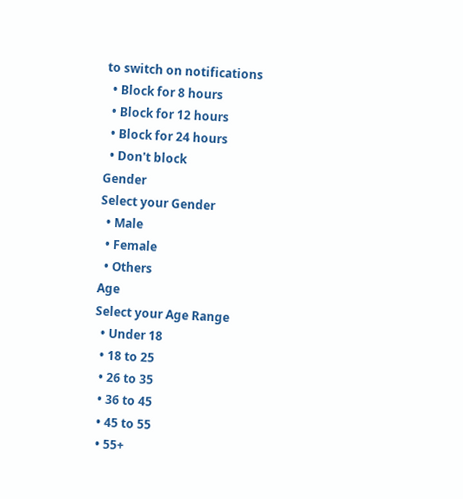to switch on notifications
  • Block for 8 hours
  • Block for 12 hours
  • Block for 24 hours
  • Don't block
Gender
Select your Gender
  • Male
  • Female
  • Others
Age
Select your Age Range
  • Under 18
  • 18 to 25
  • 26 to 35
  • 36 to 45
  • 45 to 55
  • 55+